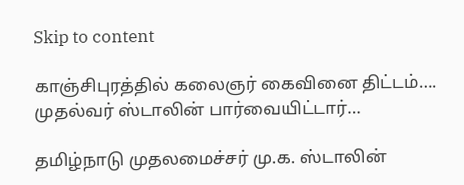Skip to content

காஞ்சிபுரத்தில் கலைஞர் கைவினை திட்டம்…. முதல்வர் ஸ்டாலின் பார்வையிட்டார்…

தமிழ்நாடு முதலமைச்சர் மு.க. ஸ்டாலின்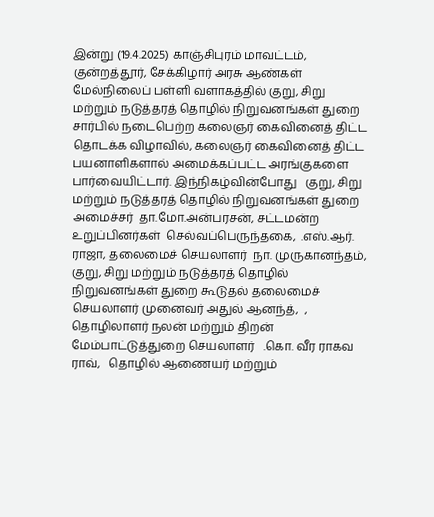இன்று (19.4.2025) காஞ்சிபுரம் மாவட்டம், குன்றத்தூர், சேக்கிழார் அரசு ஆண்கள் மேல்நிலைப் பள்ளி வளாகத்தில் குறு, சிறு மற்றும் நடுத்தரத் தொழில் நிறுவனங்கள் துறை சார்பில் நடைபெற்ற கலைஞர் கைவினைத் திட்ட தொடக்க விழாவில், கலைஞர் கைவினைத் திட்ட பயனாளிகளால் அமைக்கப்பட்ட அரங்குகளை பார்வையிட்டார். இந்நிகழ்வின்போது   குறு, சிறு மற்றும் நடுத்தரத் தொழில் நிறுவனங்கள் துறை அமைச்சர்  தா.மோ.அன்பரசன், சட்டமன்ற உறுப்பினர்கள்  செல்வப்பெருந்தகை,  .எஸ்.ஆர். ராஜா, தலைமைச் செயலாளர்  நா. முருகானந்தம்,   குறு, சிறு மற்றும் நடுத்தரத் தொழில் நிறுவனங்கள் துறை கூடுதல் தலைமைச் செயலாளர் முனைவர் அதுல் ஆனந்த்,  , தொழிலாளர் நலன் மற்றும் திறன் மேம்பாட்டுத்துறை செயலாளர்   .கொ. வீர ராகவ ராவ்,   தொழில் ஆணையர் மற்றும்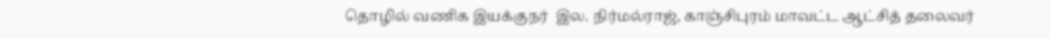தொழில் வணிக இயக்குநர்  இல. நிர்மல்ராஜ், காஞ்சிபுரம் மாவட்ட ஆட்சித் தலைவர்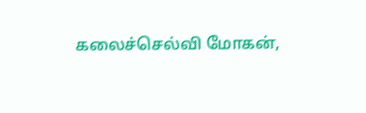கலைச்செல்வி மோகன்,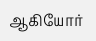ஆகியோர்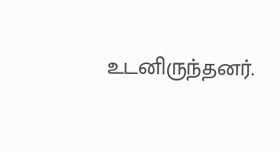உடனிருந்தனர்.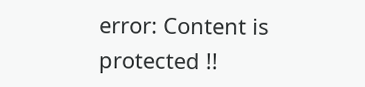error: Content is protected !!